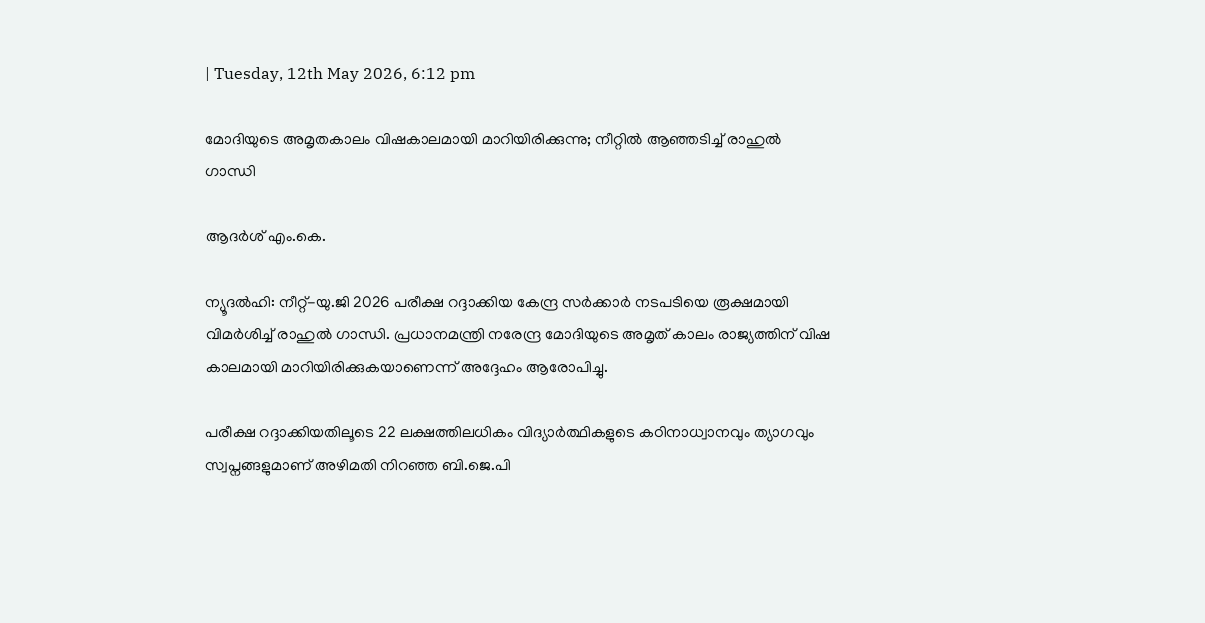| Tuesday, 12th May 2026, 6:12 pm

മോദിയുടെ അമൃതകാലം വിഷകാലമായി മാറിയിരിക്കുന്നു; നീറ്റില്‍ ആഞ്ഞടിച്ച് രാഹുല്‍ ഗാന്ധി

ആദര്‍ശ് എം.കെ.

ന്യൂദല്‍ഹി: നീറ്റ്-യു.ജി 2026 പരീക്ഷ റദ്ദാക്കിയ കേന്ദ്ര സര്‍ക്കാര്‍ നടപടിയെ രൂക്ഷമായി വിമര്‍ശിച്ച് രാഹുല്‍ ഗാന്ധി. പ്രധാനമന്ത്രി നരേന്ദ്ര മോദിയുടെ അമൃത് കാലം രാജ്യത്തിന് വിഷ കാലമായി മാറിയിരിക്കുകയാണെന്ന് അദ്ദേഹം ആരോപിച്ചു.

പരീക്ഷ റദ്ദാക്കിയതിലൂടെ 22 ലക്ഷത്തിലധികം വിദ്യാര്‍ത്ഥികളുടെ കഠിനാധ്വാനവും ത്യാഗവും സ്വപ്നങ്ങളുമാണ് അഴിമതി നിറഞ്ഞ ബി.ജെ.പി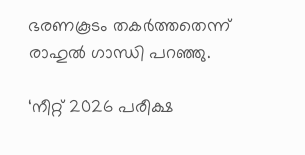ഭരണകൂടം തകര്‍ത്തതെന്ന് രാഹുല്‍ ഗാന്ധി പറഞ്ഞു.

‘നീറ്റ് 2026 പരീക്ഷ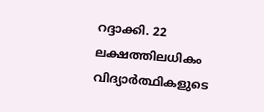റദ്ദാക്കി. 22 ലക്ഷത്തിലധികം വിദ്യാര്‍ത്ഥികളുടെ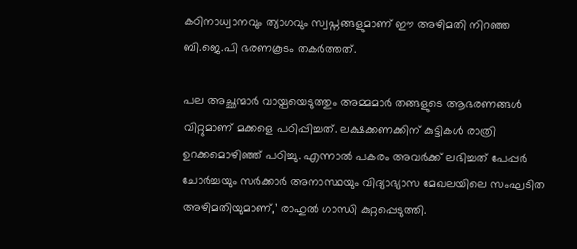കഠിനാധ്വാനവും ത്യാഗവും സ്വപ്നങ്ങളുമാണ് ഈ അഴിമതി നിറഞ്ഞ ബി.ജെ.പി ഭരണകൂടം തകര്‍ത്തത്.

പല അച്ഛന്മാര്‍ വായ്പയെടുത്തും അമ്മമാര്‍ തങ്ങളുടെ ആഭരണങ്ങള്‍ വിറ്റുമാണ് മക്കളെ പഠിപ്പിച്ചത്. ലക്ഷക്കണക്കിന് കുട്ടികള്‍ രാത്രി ഉറക്കമൊഴിഞ്ഞ് പഠിച്ചു. എന്നാല്‍ പകരം അവര്‍ക്ക് ലഭിച്ചത് പേപ്പര്‍ ചോര്‍ച്ചയും സര്‍ക്കാര്‍ അനാസ്ഥയും വിദ്യാഭ്യാസ മേഖലയിലെ സംഘടിത അഴിമതിയുമാണ്,’ രാഹുല്‍ ഗാന്ധി കുറ്റപ്പെടുത്തി.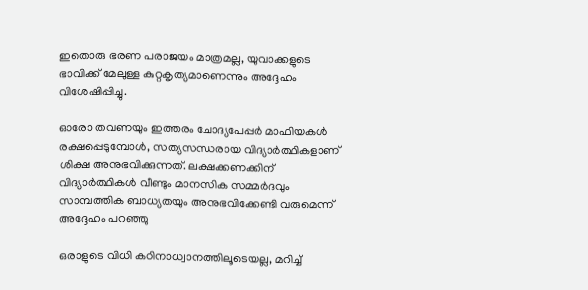ഇതൊരു ഭരണ പരാജയം മാത്രമല്ല, യുവാക്കളുടെ ഭാവിക്ക് മേലുള്ള കുറ്റകൃത്യമാണെന്നും അദ്ദേഹം വിശേഷിപ്പിച്ചു.

ഓരോ തവണയും ഇത്തരം ചോദ്യപേപ്പര്‍ മാഫിയകള്‍ രക്ഷപ്പെടുമ്പോള്‍, സത്യസന്ധരായ വിദ്യാര്‍ത്ഥികളാണ് ശിക്ഷ അനുഭവിക്കുന്നത്. ലക്ഷക്കണക്കിന് വിദ്യാര്‍ത്ഥികള്‍ വീണ്ടും മാനസിക സമ്മര്‍ദവും സാമ്പത്തിക ബാധ്യതയും അനുഭവിക്കേണ്ടി വരുമെന്ന് അദ്ദേഹം പറഞ്ഞു

ഒരാളുടെ വിധി കഠിനാധ്വാനത്തിലൂടെയല്ല, മറിച്ച്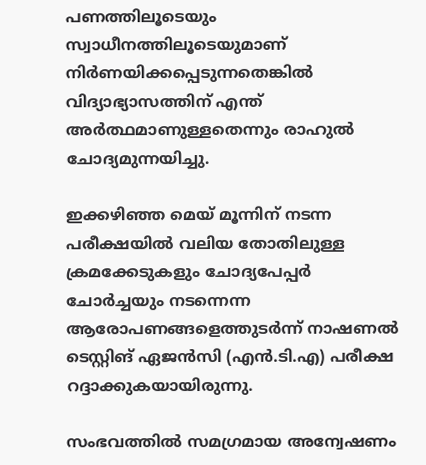പണത്തിലൂടെയും സ്വാധീനത്തിലൂടെയുമാണ് നിര്‍ണയിക്കപ്പെടുന്നതെങ്കില്‍ വിദ്യാഭ്യാസത്തിന് എന്ത് അര്‍ത്ഥമാണുള്ളതെന്നും രാഹുല്‍ ചോദ്യമുന്നയിച്ചു.

ഇക്കഴിഞ്ഞ മെയ് മൂന്നിന് നടന്ന പരീക്ഷയില്‍ വലിയ തോതിലുള്ള ക്രമക്കേടുകളും ചോദ്യപേപ്പര്‍ ചോര്‍ച്ചയും നടന്നെന്ന ആരോപണങ്ങളെത്തുടര്‍ന്ന് നാഷണല്‍ ടെസ്റ്റിങ് ഏജന്‍സി (എന്‍.ടി.എ) പരീക്ഷ റദ്ദാക്കുകയായിരുന്നു.

സംഭവത്തില്‍ സമഗ്രമായ അന്വേഷണം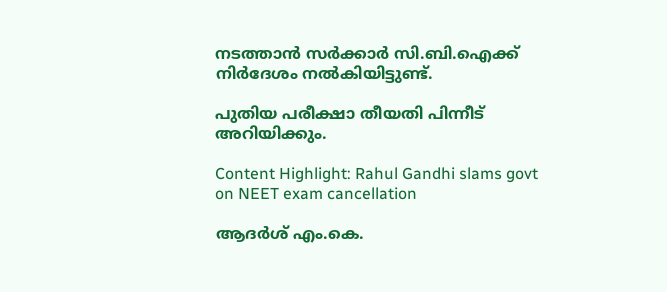നടത്താന്‍ സര്‍ക്കാര്‍ സി.ബി.ഐക്ക് നിര്‍ദേശം നല്‍കിയിട്ടുണ്ട്.

പുതിയ പരീക്ഷാ തീയതി പിന്നീട് അറിയിക്കും.

Content Highlight: Rahul Gandhi slams govt on NEET exam cancellation

ആദര്‍ശ് എം.കെ.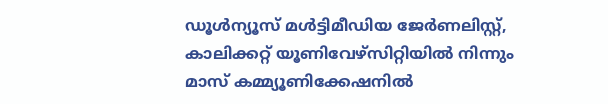ഡൂള്‍ന്യൂസ് മള്‍ട്ടിമീഡിയ ജേര്‍ണലിസ്റ്റ്, കാലിക്കറ്റ് യൂണിവേഴ്സിറ്റിയില്‍ നിന്നും മാസ് കമ്മ്യൂണിക്കേഷനില്‍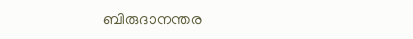ബിരുദാനന്തര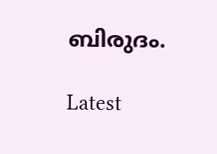ബിരുദം.

Latest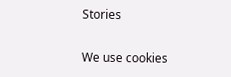Stories

We use cookies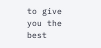to give you the best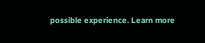possible experience. Learn more